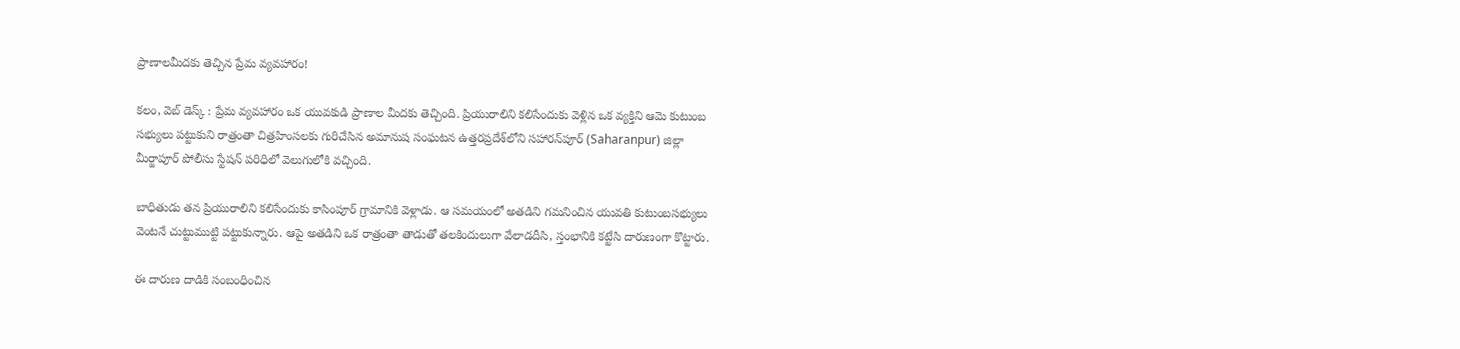ప్రాణాలమీదకు తెచ్చిన ప్రేమ వ్యవహారం!

కలం, వెబ్ డెస్క్ : ప్రేమ వ్యవహారం ఒక యువకుడి ప్రాణాల మీదకు తెచ్చింది. ప్రియురాలిని కలిసేందుకు వెళ్లిన ఒక వ్యక్తిని ఆమె కుటుంబ సభ్యులు పట్టుకుని రాత్రంతా చిత్రహింసలకు గురిచేసిన అమానుష సంఘటన ఉత్తరప్రదేశ్‌లోని సహారన్‌పూర్ (Saharanpur) జిల్లా మీర్జాపూర్ పోలీసు స్టేషన్ పరిధిలో వెలుగులోకి వచ్చింది.

బాధితుడు తన ప్రియురాలిని కలిసేందుకు కాసింపూర్ గ్రామానికి వెళ్లాడు. ఆ సమయంలో అతడిని గమనించిన యువతి కుటుంబసభ్యులు వెంటనే చుట్టుముట్టి పట్టుకున్నారు. ఆపై అతడిని ఒక రాత్రంతా తాడుతో తలకిందులుగా వేలాడదీసి, స్తంభానికి కట్టేసి దారుణంగా కొట్టారు.

ఈ దారుణ దాడికి సంబంధించిన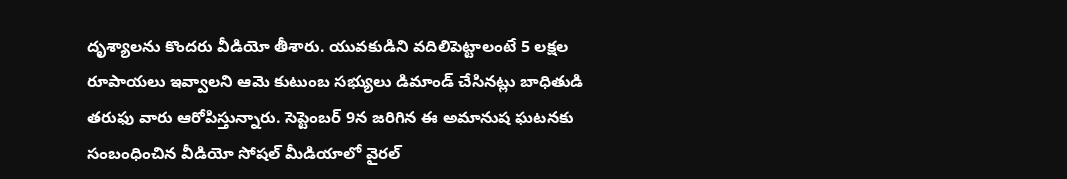దృశ్యాలను కొందరు వీడియో తీశారు. యువకుడిని వదిలిపెట్టాలంటే 5 లక్షల రూపాయలు ఇవ్వాలని ఆమె కుటుంబ సభ్యులు డిమాండ్ చేసినట్లు బాధితుడి తరుఫు వారు ఆరోపిస్తున్నారు. సెప్టెంబర్ 9న జరిగిన ఈ అమానుష ఘటనకు సంబంధించిన వీడియో సోషల్ మీడియాలో వైరల్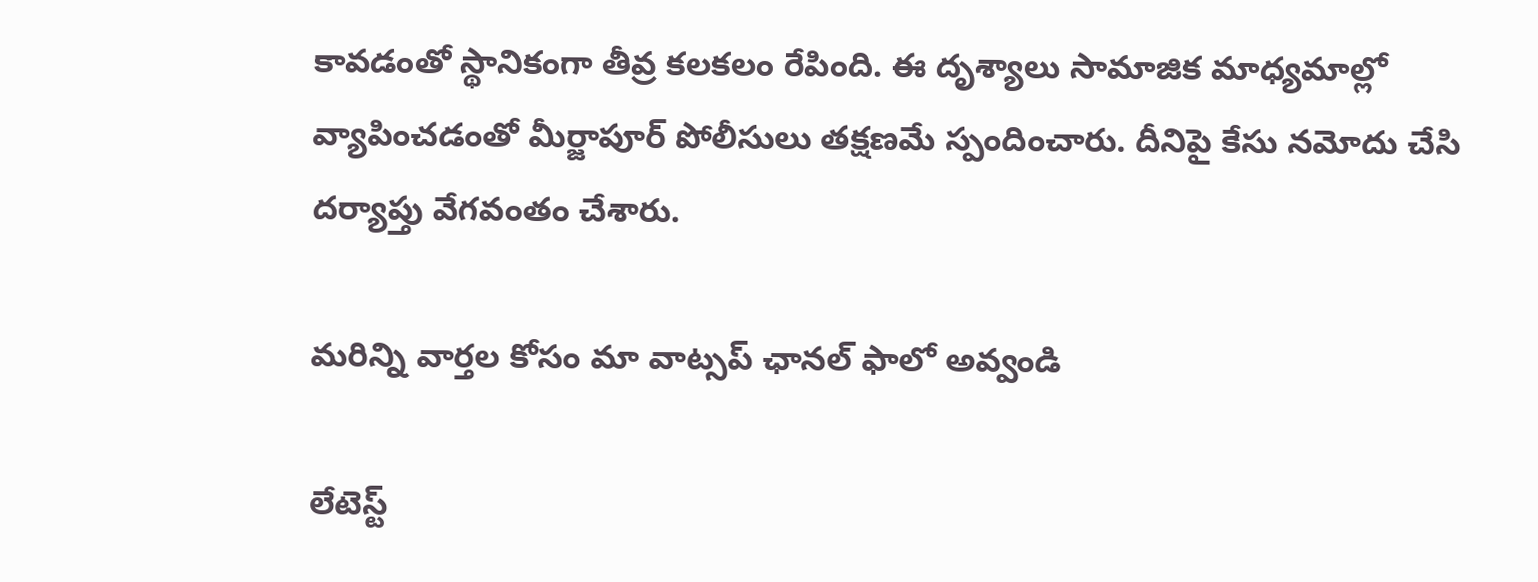కావడంతో స్థానికంగా తీవ్ర కలకలం రేపింది. ఈ దృశ్యాలు సామాజిక మాధ్యమాల్లో వ్యాపించడంతో మీర్జాపూర్ పోలీసులు తక్షణమే స్పందించారు. దీనిపై కేసు నమోదు చేసి దర్యాప్తు వేగవంతం చేశారు.

మ‌రిన్ని వార్త‌ల కోసం మా వాట్స‌ప్ ఛాన‌ల్ ఫాలో అవ్వండి

లేటెస్ట్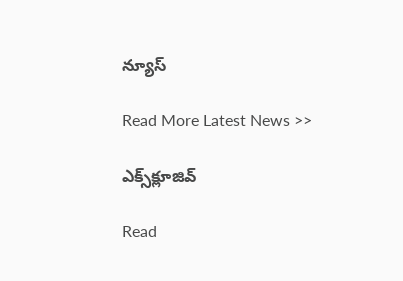న్యూస్‌

Read More Latest News >>

ఎక్స్‌క్లూజివ్‌

Read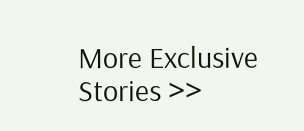More Exclusive Stories >>